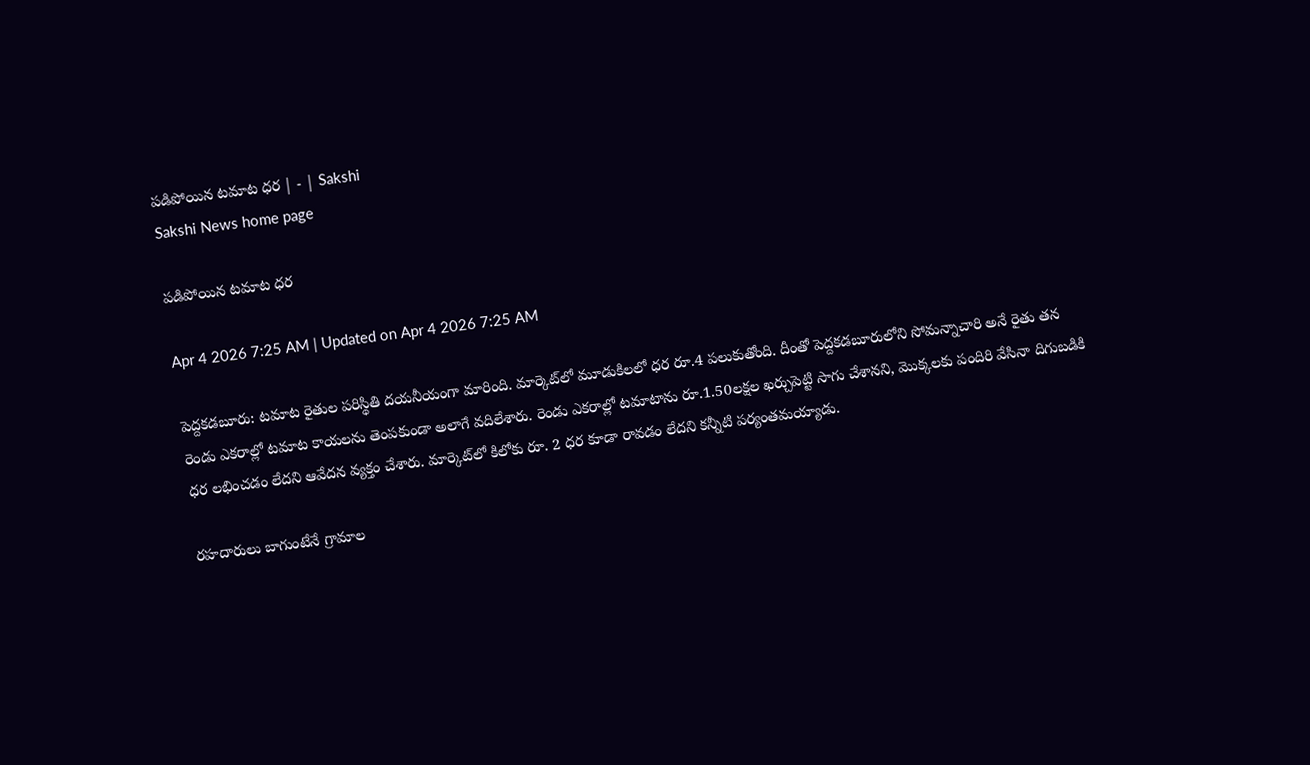పడిపోయిన టమాట ధర | - | Sakshi
Sakshi News home page

పడిపోయిన టమాట ధర

Apr 4 2026 7:25 AM | Updated on Apr 4 2026 7:25 AM

పెద్దకడబూరు: టమాట రైతుల పరిస్థితి దయనీయంగా మారింది. మార్కెట్‌లో మూడుకిలలో ధర రూ.4 పలుకుతోంది. దీంతో పెద్దకడబూరులోని సోమన్నాచారి అనే రైతు తన రెండు ఎకరాల్లో టమాట కాయలను తెంపకుండా అలాగే వదిలేశారు. రెండు ఎకరాల్లో టమాటాను రూ.1.50లక్షల ఖర్చుపెట్టి సాగు చేశానని, మొక్కలకు పందిరి వేసినా దిగుబడికి ధర లభించడం లేదని ఆవేదన వ్యక్తం చేశారు. మార్కెట్‌లో కిలోకు రూ. 2 ధర కూడా రావడం లేదని కన్నీటి పర్యంతమయ్యాడు.

రహదారులు బాగుంటేనే గ్రామాల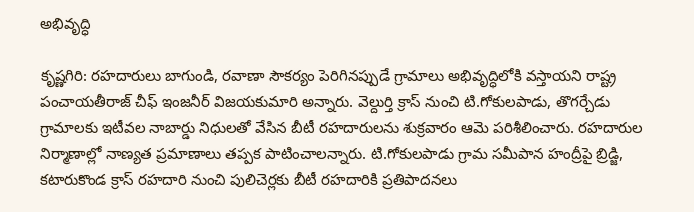అభివృద్ధి

కృష్ణగిరి: రహదారులు బాగుండి, రవాణా సౌకర్యం పెరిగినప్పుడే గ్రామాలు అభివృద్ధిలోకి వస్తాయని రాష్ట్ర పంచాయతీరాజ్‌ చీఫ్‌ ఇంజనీర్‌ విజయకుమారి అన్నారు. వెల్దుర్తి క్రాస్‌ నుంచి టి.గోకులపాడు, తొగర్చేడు గ్రామాలకు ఇటీవల నాబార్డు నిధులతో వేసిన బీటీ రహదారులను శుక్రవారం ఆమె పరిశీలించారు. రహదారుల నిర్మాణాల్లో నాణ్యత ప్రమాణాలు తప్పక పాటించాలన్నారు. టి.గోకులపాడు గ్రామ సమీపాన హంద్రీపై బ్రిడ్జి, కటారుకొండ క్రాస్‌ రహదారి నుంచి పులిచెర్లకు బీటీ రహదారికి ప్రతిపాదనలు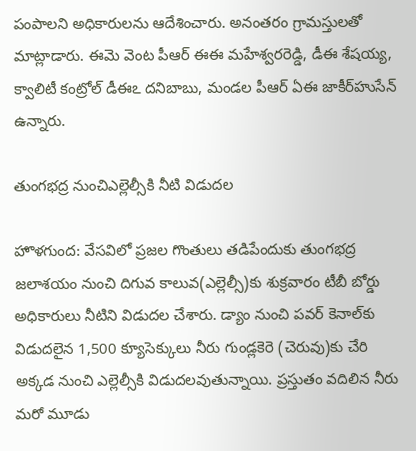పంపాలని అధికారులను ఆదేశించారు. అనంతరం గ్రామస్తులతో మాట్లాడారు. ఈమె వెంట పీఆర్‌ ఈఈ మహేశ్వరరెడ్డి, డీఈ శేషయ్య, క్వాలిటీ కంట్రోల్‌ డీఈఽ దనిబాబు, మండల పీఆర్‌ ఏఈ జాకీర్‌హుసేన్‌ ఉన్నారు.

తుంగభద్ర నుంచిఎల్లెల్సీకి నీటి విడుదల

హొళగుంద: వేసవిలో ప్రజల గొంతులు తడిపేందుకు తుంగభద్ర జలాశయం నుంచి దిగువ కాలువ(ఎల్లెల్సీ)కు శుక్రవారం టీబీ బోర్డు అధికారులు నీటిని విడుదల చేశారు. డ్యాం నుంచి పవర్‌ కెనాల్‌కు విడుదలైన 1,500 క్యూసెక్కులు నీరు గుండ్లకెరె (చెరువు)కు చేరి అక్కడ నుంచి ఎల్లెల్సీకి విడుదలవుతున్నాయి. ప్రస్తుతం వదిలిన నీరు మరో మూడు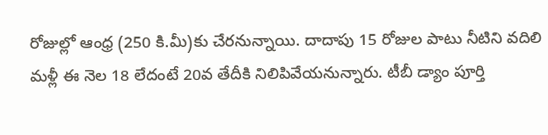రోజుల్లో ఆంధ్ర (250 కి.మీ)కు చేరనున్నాయి. దాదాపు 15 రోజుల పాటు నీటిని వదిలి మళ్లీ ఈ నెల 18 లేదంటే 20వ తేదీకి నిలిపివేయనున్నారు. టీబీ డ్యాం పూర్తి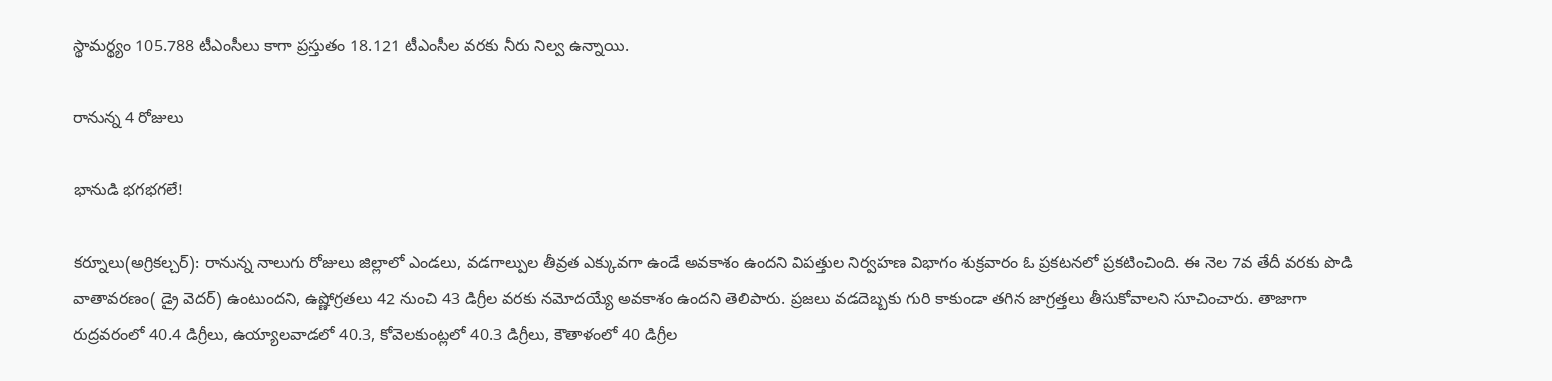స్థామర్థ్యం 105.788 టీఎంసీలు కాగా ప్రస్తుతం 18.121 టీఎంసీల వరకు నీరు నిల్వ ఉన్నాయి.

రానున్న 4 రోజులు

భానుడి భగభగలే!

కర్నూలు(అగ్రికల్చర్‌): రానున్న నాలుగు రోజులు జిల్లాలో ఎండలు, వడగాల్పుల తీవ్రత ఎక్కువగా ఉండే అవకాశం ఉందని విపత్తుల నిర్వహణ విభాగం శుక్రవారం ఓ ప్రకటనలో ప్రకటించింది. ఈ నెల 7వ తేదీ వరకు పొడి వాతావరణం( డ్రై వెదర్‌) ఉంటుందని, ఉష్ణోగ్రతలు 42 నుంచి 43 డిగ్రీల వరకు నమోదయ్యే అవకాశం ఉందని తెలిపారు. ప్రజలు వడదెబ్బకు గురి కాకుండా తగిన జాగ్రత్తలు తీసుకోవాలని సూచించారు. తాజాగా రుద్రవరంలో 40.4 డిగ్రీలు, ఉయ్యాలవాడలో 40.3, కోవెలకుంట్లలో 40.3 డిగ్రీలు, కౌతాళంలో 40 డిగ్రీల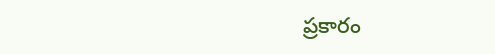ప్రకారం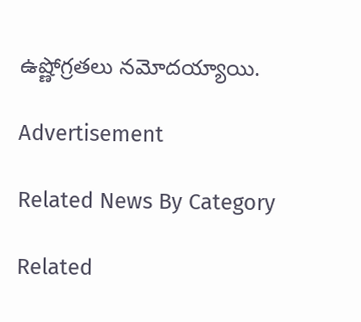ఉష్ణోగ్రతలు నమోదయ్యాయి.

Advertisement

Related News By Category

Related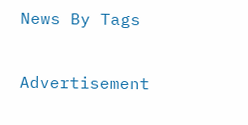News By Tags

Advertisement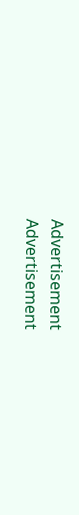Advertisement
Advertisement